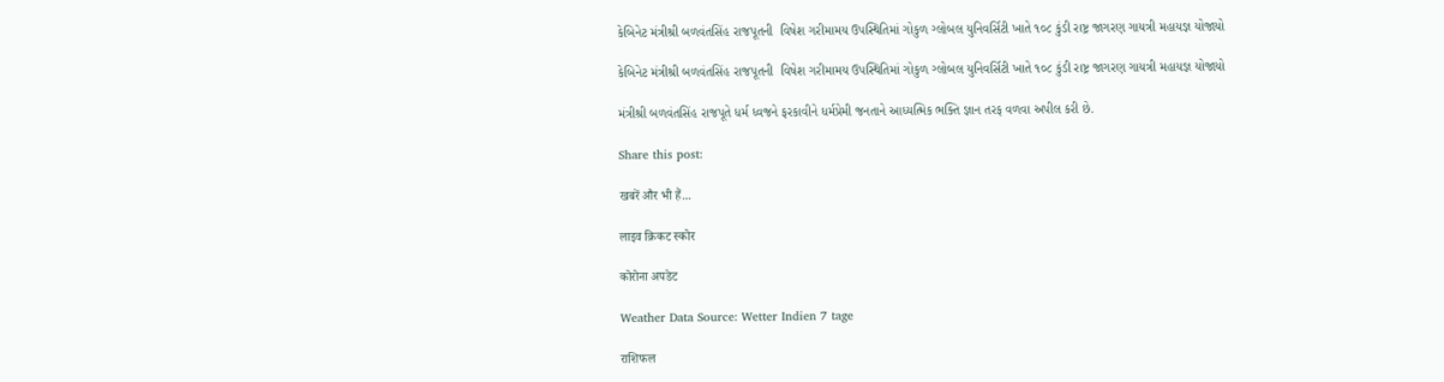કેબિનેટ મંત્રીશ્રી બળવંતસિંહ રાજપૂતની  વિષેશ ગરીમામય ઉપસ્થિતિમાં ગોકુળ ગ્લોબલ યુનિવર્સિટી ખાતે ૧૦૮ કુંડી રાષ્ટ્ર જાગરણ ગાયત્રી મહાયજ્ઞ યોજાયો

કેબિનેટ મંત્રીશ્રી બળવંતસિંહ રાજપૂતની  વિષેશ ગરીમામય ઉપસ્થિતિમાં ગોકુળ ગ્લોબલ યુનિવર્સિટી ખાતે ૧૦૮ કુંડી રાષ્ટ્ર જાગરણ ગાયત્રી મહાયજ્ઞ યોજાયો

મંત્રીશ્રી બળવંતસિંહ રાજપૂતે ધર્મ ધ્વજને ફરકાવીને ધર્મપ્રેમી જનતાને આધ્યત્મિક ભક્તિ જ્ઞાન તરફ વળવા અપીલ કરી છે.

Share this post:

खबरें और भी हैं...

लाइव क्रिकट स्कोर

कोरोना अपडेट

Weather Data Source: Wetter Indien 7 tage

राशिफल